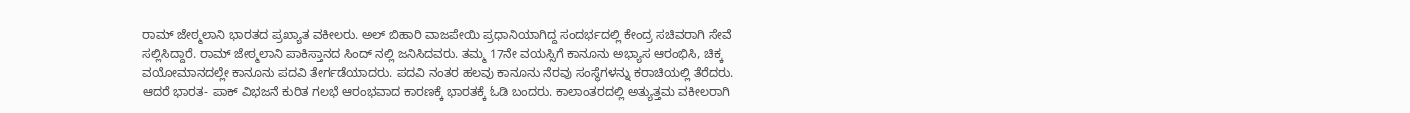ರಾಮ್ ಜೇಠ್ಮಲಾನಿ ಭಾರತದ ಪ್ರಖ್ಯಾತ ವಕೀಲರು. ಅಲ್ ಬಿಹಾರಿ ವಾಜಪೇಯಿ ಪ್ರಧಾನಿಯಾಗಿದ್ದ ಸಂದರ್ಭದಲ್ಲಿ ಕೇಂದ್ರ ಸಚಿವರಾಗಿ ಸೇವೆ ಸಲ್ಲಿಸಿದ್ದಾರೆ. ರಾಮ್ ಜೇಠ್ಮಲಾನಿ ಪಾಕಿಸ್ತಾನದ ಸಿಂದ್ ನಲ್ಲಿ ಜನಿಸಿದವರು. ತಮ್ಮ 17ನೇ ವಯಸ್ಸಿಗೆ ಕಾನೂನು ಅಭ್ಯಾಸ ಆರಂಭಿಸಿ, ಚಿಕ್ಕ ವಯೋಮಾನದಲ್ಲೇ ಕಾನೂನು ಪದವಿ ತೇರ್ಗಡೆಯಾದರು. ಪದವಿ ನಂತರ ಹಲವು ಕಾನೂನು ನೆರವು ಸಂಸ್ಥೆಗಳನ್ನು ಕರಾಚಿಯಲ್ಲಿ ತೆರೆದರು. ಆದರೆ ಭಾರತ- ಪಾಕ್ ವಿಭಜನೆ ಕುರಿತ ಗಲಭೆ ಆರಂಭವಾದ ಕಾರಣಕ್ಕೆ ಭಾರತಕ್ಕೆ ಓಡಿ ಬಂದರು. ಕಾಲಾಂತರದಲ್ಲಿ ಅತ್ಯುತ್ತಮ ವಕೀಲರಾಗಿ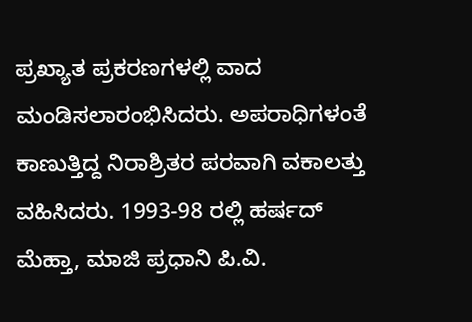ಪ್ರಖ್ಯಾತ ಪ್ರಕರಣಗಳಲ್ಲಿ ವಾದ ಮಂಡಿಸಲಾರಂಭಿಸಿದರು. ಅಪರಾಧಿಗಳಂತೆ ಕಾಣುತ್ತಿದ್ದ ನಿರಾಶ್ರಿತರ ಪರವಾಗಿ ವಕಾಲತ್ತು ವಹಿಸಿದರು. 1993-98 ರಲ್ಲಿ ಹರ್ಷದ್ ಮೆಹ್ತಾ, ಮಾಜಿ ಪ್ರಧಾನಿ ಪಿ.ವಿ.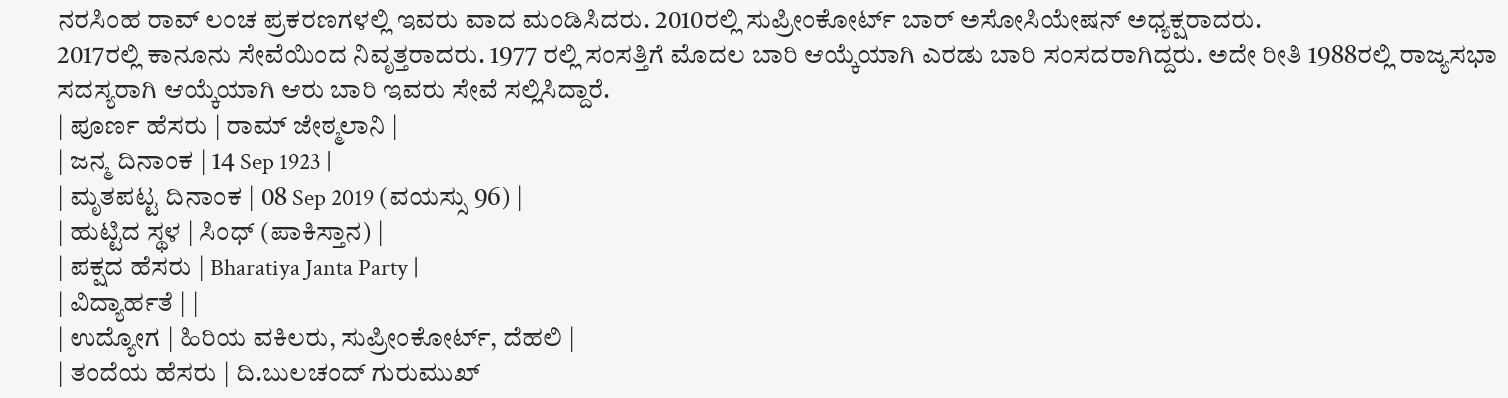ನರಸಿಂಹ ರಾವ್ ಲಂಚ ಪ್ರಕರಣಗಳಲ್ಲಿ ಇವರು ವಾದ ಮಂಡಿಸಿದರು. 2010ರಲ್ಲಿ ಸುಪ್ರೀಂಕೋರ್ಟ್ ಬಾರ್ ಅಸೋಸಿಯೇಷನ್ ಅಧ್ಯಕ್ಷರಾದರು.
2017ರಲ್ಲಿ ಕಾನೂನು ಸೇವೆಯಿಂದ ನಿವೃತ್ತರಾದರು. 1977 ರಲ್ಲಿ ಸಂಸತ್ತಿಗೆ ಮೊದಲ ಬಾರಿ ಆಯ್ಕೆಯಾಗಿ ಎರಡು ಬಾರಿ ಸಂಸದರಾಗಿದ್ದರು. ಅದೇ ರೀತಿ 1988ರಲ್ಲಿ ರಾಜ್ಯಸಭಾ ಸದಸ್ಯರಾಗಿ ಆಯ್ಕೆಯಾಗಿ ಆರು ಬಾರಿ ಇವರು ಸೇವೆ ಸಲ್ಲಿಸಿದ್ದಾರೆ.
| ಪೂರ್ಣ ಹೆಸರು | ರಾಮ್ ಜೇಠ್ಮಲಾನಿ |
| ಜನ್ಮ ದಿನಾಂಕ | 14 Sep 1923 |
| ಮೃತಪಟ್ಟ ದಿನಾಂಕ | 08 Sep 2019 (ವಯಸ್ಸು 96) |
| ಹುಟ್ಟಿದ ಸ್ಥಳ | ಸಿಂಧ್ (ಪಾಕಿಸ್ತಾನ) |
| ಪಕ್ಷದ ಹೆಸರು | Bharatiya Janta Party |
| ವಿದ್ಯಾರ್ಹತೆ | |
| ಉದ್ಯೋಗ | ಹಿರಿಯ ವಕಿಲರು, ಸುಪ್ರೀಂಕೋರ್ಟ್, ದೆಹಲಿ |
| ತಂದೆಯ ಹೆಸರು | ದಿ.ಬುಲಚಂದ್ ಗುರುಮುಖ್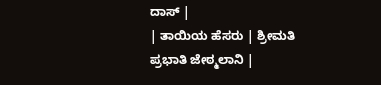ದಾಸ್ |
| ತಾಯಿಯ ಹೆಸರು | ಶ್ರೀಮತಿ ಪ್ರಭಾತಿ ಜೇಠ್ಮಲಾನಿ |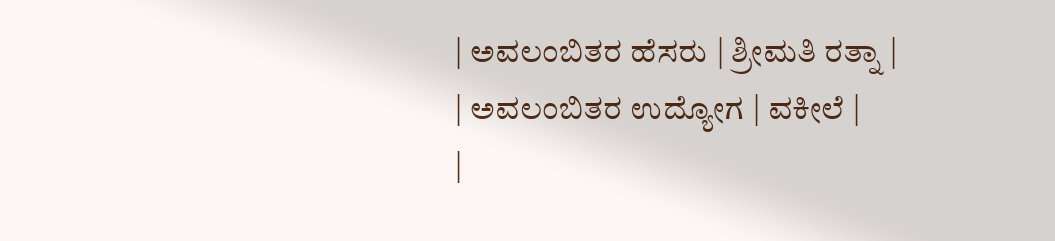| ಅವಲಂಬಿತರ ಹೆಸರು | ಶ್ರೀಮತಿ ರತ್ನಾ |
| ಅವಲಂಬಿತರ ಉದ್ಯೋಗ | ವಕೀಲೆ |
|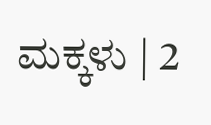ಮಕ್ಕಳು | 2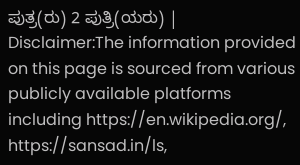ಪುತ್ರ(ರು) 2 ಪುತ್ರಿ(ಯರು) |
Disclaimer:The information provided on this page is sourced from various publicly available platforms including https://en.wikipedia.org/, https://sansad.in/ls,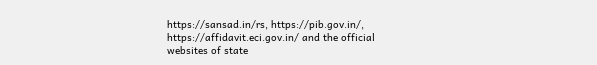https://sansad.in/rs, https://pib.gov.in/, https://affidavit.eci.gov.in/ and the official websites of state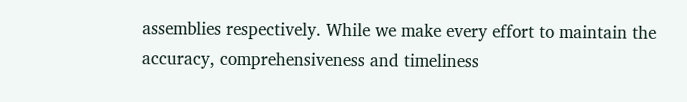assemblies respectively. While we make every effort to maintain the accuracy, comprehensiveness and timeliness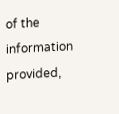of the information provided,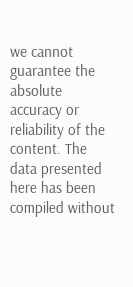we cannot guarantee the absolute accuracy or reliability of the content. The data presented here has been compiled without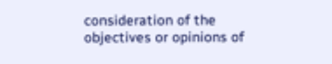consideration of the objectives or opinions of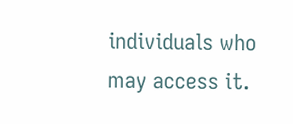individuals who may access it.